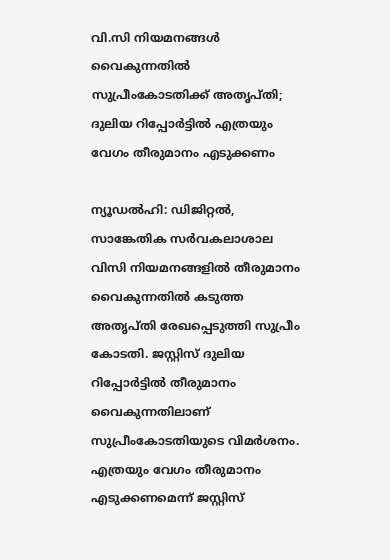വി.സി നിയമനങ്ങള്‍ വൈകുന്നതില്‍ സുപ്രീംകോടതിക്ക് അതൃപ്തി; ദുലിയ റിപ്പോര്‍ട്ടില്‍ എത്രയും വേഗം തീരുമാനം എടുക്കണം

ന്യൂഡല്‍ഹി: ഡിജിറ്റല്‍, സാങ്കേതിക സര്‍വകലാശാല വിസി നിയമനങ്ങളില്‍ തീരുമാനം വൈകുന്നതില്‍ കടുത്ത അതൃപ്തി രേഖപ്പെടുത്തി സുപ്രീം കോടതി. ജസ്റ്റിസ് ദുലിയ റിപ്പോര്‍ട്ടില്‍ തീരുമാനം വൈകുന്നതിലാണ് സുപ്രീംകോടതിയുടെ വിമര്‍ശനം. എത്രയും വേഗം തീരുമാനം എടുക്കണമെന്ന് ജസ്റ്റിസ്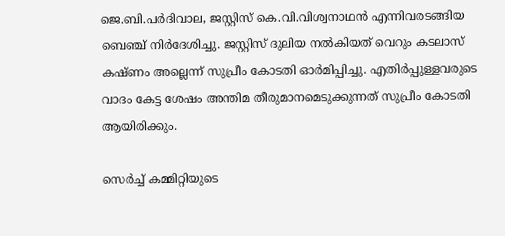ജെ.ബി.പര്‍ദിവാല, ജസ്റ്റിസ് കെ.വി.വിശ്വനാഥന്‍ എന്നിവരടങ്ങിയ ബെഞ്ച് നിര്‍ദേശിച്ചു. ജസ്റ്റിസ് ദുലിയ നല്‍കിയത് വെറും കടലാസ് കഷ്ണം അല്ലെന്ന് സുപ്രീം കോടതി ഓര്‍മിപ്പിച്ചു. എതിര്‍പ്പുള്ളവരുടെ വാദം കേട്ട ശേഷം അന്തിമ തീരുമാനമെടുക്കുന്നത് സുപ്രീം കോടതി ആയിരിക്കും.

സെര്‍ച്ച് കമ്മിറ്റിയുടെ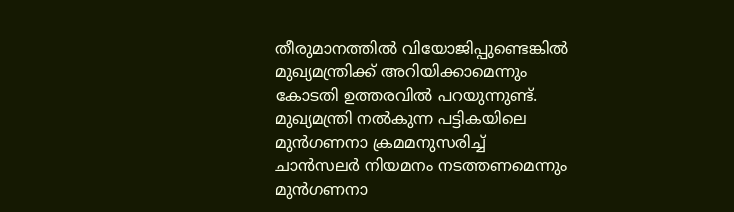തീരുമാനത്തില്‍ വിയോജിപ്പുണ്ടെങ്കില്‍ മുഖ്യമന്ത്രിക്ക് അറിയിക്കാമെന്നും കോടതി ഉത്തരവില്‍ പറയുന്നുണ്ട്. മുഖ്യമന്ത്രി നല്‍കുന്ന പട്ടികയിലെ മുന്‍ഗണനാ ക്രമമനുസരിച്ച് ചാന്‍സലര്‍ നിയമനം നടത്തണമെന്നും മുന്‍ഗണനാ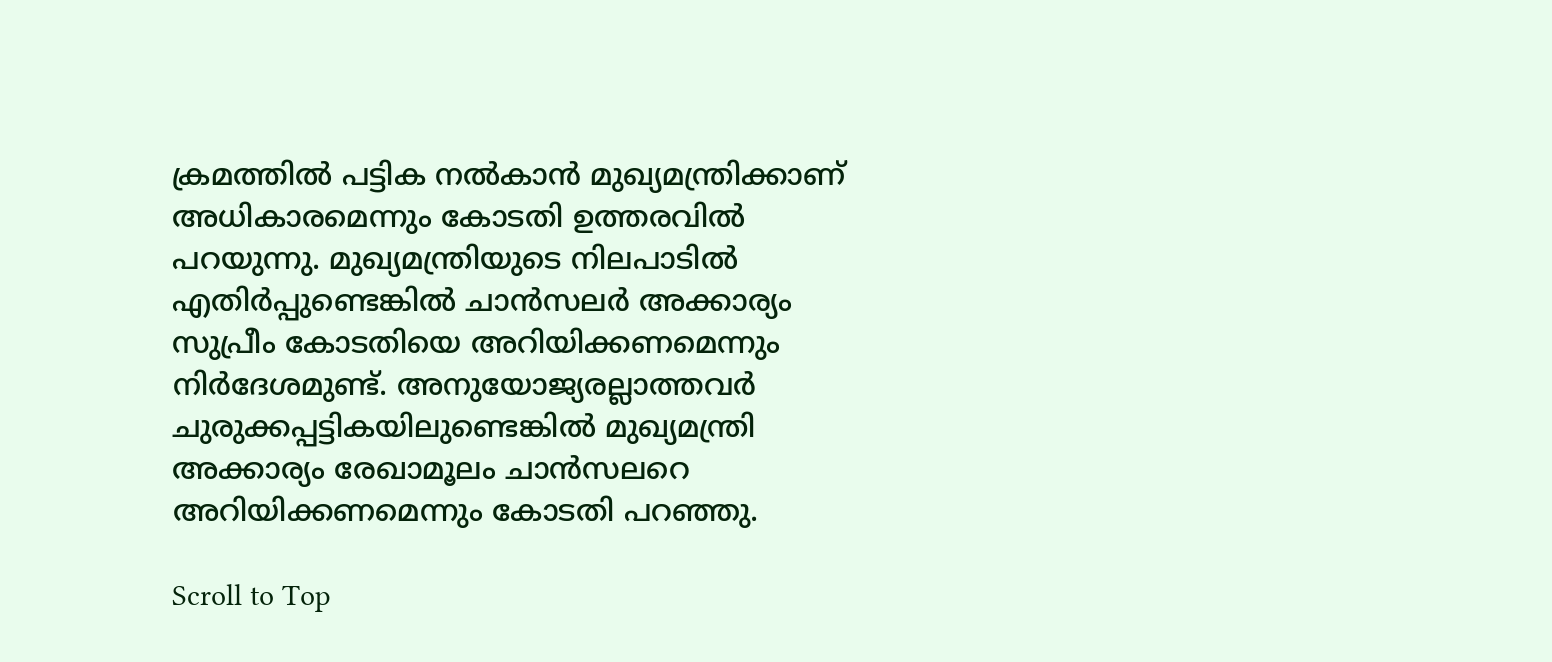ക്രമത്തില്‍ പട്ടിക നല്‍കാന്‍ മുഖ്യമന്ത്രിക്കാണ് അധികാരമെന്നും കോടതി ഉത്തരവില്‍ പറയുന്നു. മുഖ്യമന്ത്രിയുടെ നിലപാടില്‍ എതിര്‍പ്പുണ്ടെങ്കില്‍ ചാന്‍സലര്‍ അക്കാര്യം സുപ്രീം കോടതിയെ അറിയിക്കണമെന്നും നിര്‍ദേശമുണ്ട്. അനുയോജ്യരല്ലാത്തവര്‍ ചുരുക്കപ്പട്ടികയിലുണ്ടെങ്കില്‍ മുഖ്യമന്ത്രി അക്കാര്യം രേഖാമൂലം ചാന്‍സലറെ അറിയിക്കണമെന്നും കോടതി പറഞ്ഞു.

Scroll to Top